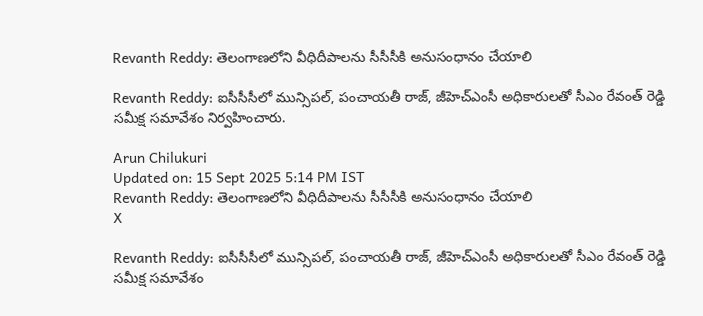Revanth Reddy: తెలంగాణలోని వీధిదీపాలను సీసీసీకి అనుసంధానం చేయాలి

Revanth Reddy: ఐసీసీసీలో మున్సిపల్, పంచాయతీ రాజ్, జీహెచ్ఎంసీ అధికారులతో సీఎం రేవంత్ రెడ్డి సమీక్ష సమావేశం నిర్వహించారు.

Arun Chilukuri
Updated on: 15 Sept 2025 5:14 PM IST
Revanth Reddy: తెలంగాణలోని వీధిదీపాలను సీసీసీకి అనుసంధానం చేయాలి
X

Revanth Reddy: ఐసీసీసీలో మున్సిపల్, పంచాయతీ రాజ్, జీహెచ్ఎంసీ అధికారులతో సీఎం రేవంత్ రెడ్డి సమీక్ష సమావేశం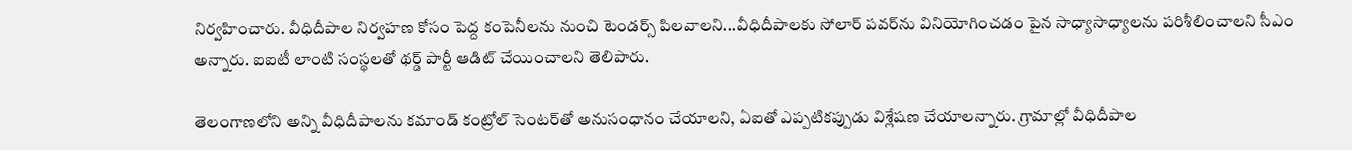నిర్వహించారు. వీధిదీపాల నిర్వహణ కోసం పెద్ద కంపెనీలను నుంచి టెండర్స్ పిలవాలని...వీధిదీపాలకు సోలార్ పవర్‌ను వినియోగించడం పైన సాధ్యాసాధ్యాలను పరిశీలించాలని సీఎం అన్నారు. ఐఐటీ లాంటి సంస్థలతో థర్డ్ పార్టీ ఆడిట్ చేయించాలని తెలిపారు.

తెలంగాణలోని అన్ని వీధిదీపాలను కమాండ్ కంట్రోల్ సెంటర్‌తో అనుసంధానం చేయాలని, ఏఐతో ఎప్పటికప్పుడు విశ్లేషణ చేయాలన్నారు. గ్రామాల్లో వీధిదీపాల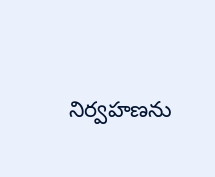నిర్వహణను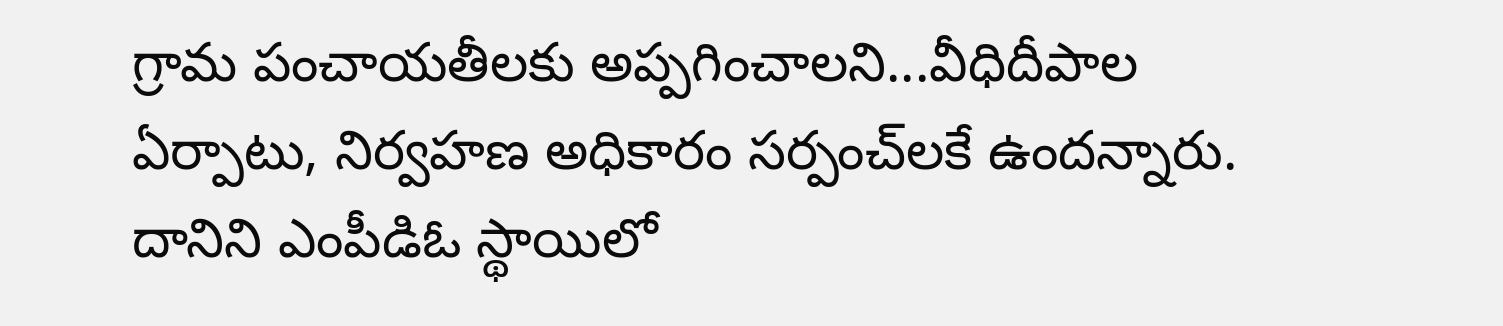గ్రామ పంచాయతీలకు అప్పగించాలని...వీధిదీపాల ఏర్పాటు, నిర్వహణ అధికారం సర్పంచ్‌లకే ఉందన్నారు. దానిని ఎంపీడిఓ స్థాయిలో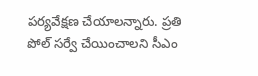పర్యవేక్షణ చేయాలన్నారు. ప్రతి పోల్ సర్వే చేయించాలని సీఎం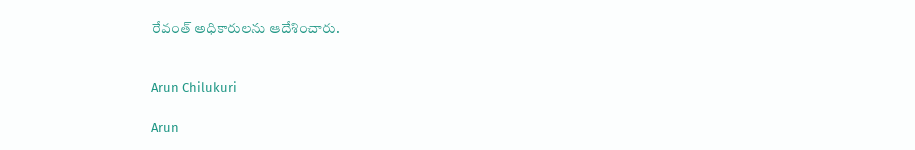రేవంత్ అధికారులను ఆదేశించారు.


Arun Chilukuri

Arun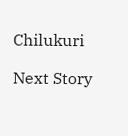Chilukuri

Next Story